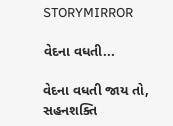STORYMIRROR

વેદના વધતી...

વેદના વધતી જાય તો, સહનશક્તિ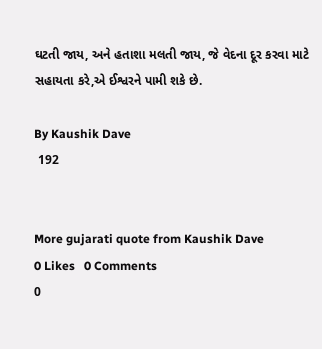ઘટતી જાય, અને હતાશા મલતી જાય, જે વેદના દૂર કરવા માટે સહાયતા કરે,એ ઈશ્વરને પામી શકે છે.

By Kaushik Dave
 192


More gujarati quote from Kaushik Dave
0 Likes   0 Comments
0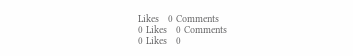Likes   0 Comments
0 Likes   0 Comments
0 Likes   0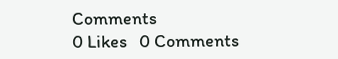Comments
0 Likes   0 Comments